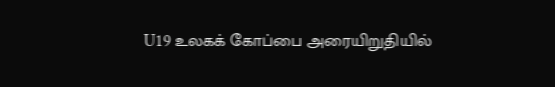U19 உலகக் கோப்பை அரையிறுதியில்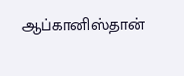ஆப்கானிஸ்தான்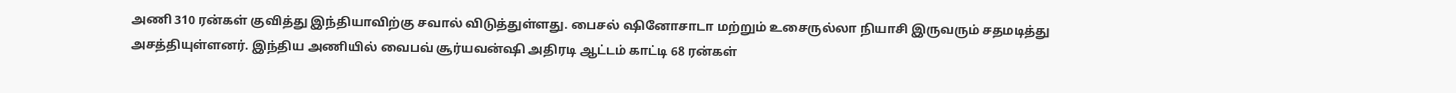அணி 310 ரன்கள் குவித்து இந்தியாவிற்கு சவால் விடுத்துள்ளது. பைசல் ஷினோசாடா மற்றும் உசைருல்லா நியாசி இருவரும் சதமடித்து அசத்தியுள்ளனர். இந்திய அணியில் வைபவ் சூர்யவன்ஷி அதிரடி ஆட்டம் காட்டி 68 ரன்கள்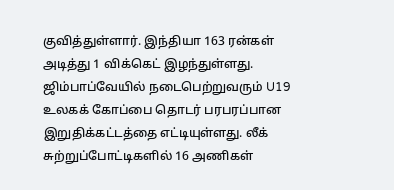குவித்துள்ளார். இந்தியா 163 ரன்கள் அடித்து 1 விக்கெட் இழந்துள்ளது.
ஜிம்பாப்வேயில் நடைபெற்றுவரும் U19 உலகக் கோப்பை தொடர் பரபரப்பான இறுதிக்கட்டத்தை எட்டியுள்ளது. லீக் சுற்றுப்போட்டிகளில் 16 அணிகள்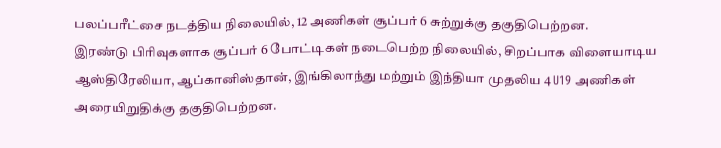பலப்பரீட்சை நடத்திய நிலையில், 12 அணிகள் சூப்பர் 6 சுற்றுக்கு தகுதிபெற்றன.
இரண்டு பிரிவுகளாக சூப்பர் 6 போட்டிகள் நடைபெற்ற நிலையில், சிறப்பாக விளையாடிய ஆஸ்திரேலியா, ஆப்கானிஸ்தான், இங்கிலாந்து மற்றும் இந்தியா முதலிய 4 U19 அணிகள் அரையிறுதிக்கு தகுதிபெற்றன.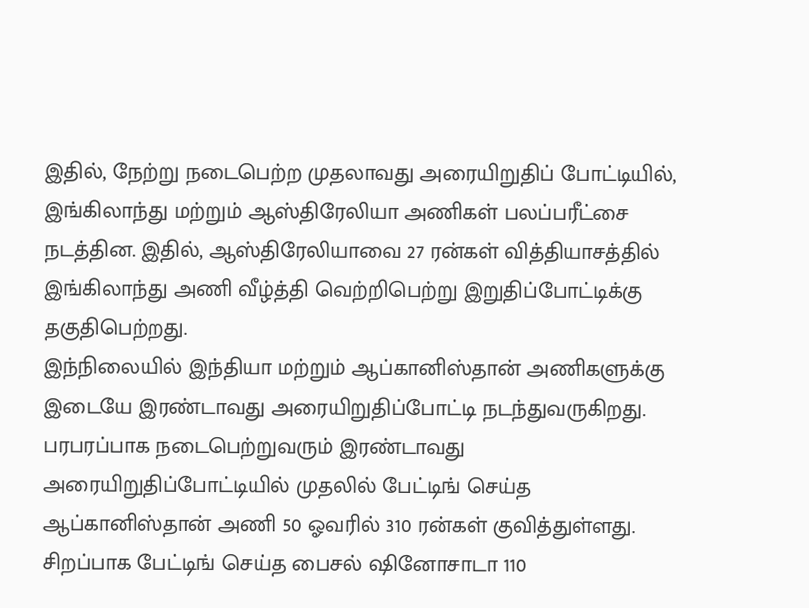இதில், நேற்று நடைபெற்ற முதலாவது அரையிறுதிப் போட்டியில், இங்கிலாந்து மற்றும் ஆஸ்திரேலியா அணிகள் பலப்பரீட்சை நடத்தின. இதில், ஆஸ்திரேலியாவை 27 ரன்கள் வித்தியாசத்தில் இங்கிலாந்து அணி வீழ்த்தி வெற்றிபெற்று இறுதிப்போட்டிக்கு தகுதிபெற்றது.
இந்நிலையில் இந்தியா மற்றும் ஆப்கானிஸ்தான் அணிகளுக்கு இடையே இரண்டாவது அரையிறுதிப்போட்டி நடந்துவருகிறது.
பரபரப்பாக நடைபெற்றுவரும் இரண்டாவது அரையிறுதிப்போட்டியில் முதலில் பேட்டிங் செய்த ஆப்கானிஸ்தான் அணி 50 ஓவரில் 310 ரன்கள் குவித்துள்ளது. சிறப்பாக பேட்டிங் செய்த பைசல் ஷினோசாடா 110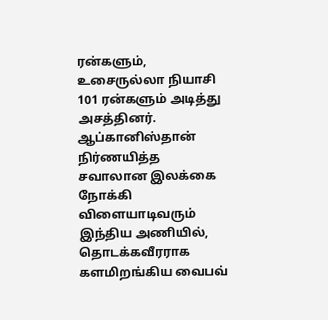ரன்களும், உசைருல்லா நியாசி 101 ரன்களும் அடித்து அசத்தினர்.
ஆப்கானிஸ்தான் நிர்ணயித்த சவாலான இலக்கை நோக்கி விளையாடிவரும் இந்திய அணியில், தொடக்கவீரராக களமிறங்கிய வைபவ்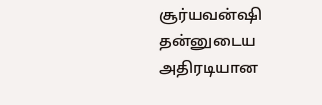சூர்யவன்ஷி தன்னுடைய அதிரடியான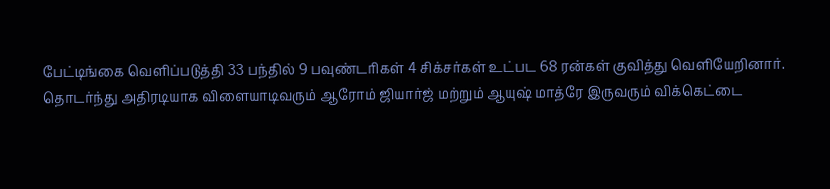பேட்டிங்கை வெளிப்படுத்தி 33 பந்தில் 9 பவுண்டரிகள் 4 சிக்சர்கள் உட்பட 68 ரன்கள் குவித்து வெளியேறினார்.
தொடர்ந்து அதிரடியாக விளையாடிவரும் ஆரோம் ஜியார்ஜ் மற்றும் ஆயுஷ் மாத்ரே இருவரும் விக்கெட்டை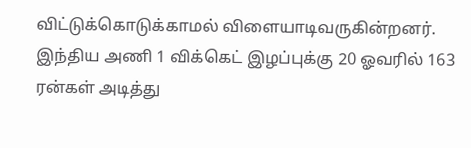விட்டுக்கொடுக்காமல் விளையாடிவருகின்றனர். இந்திய அணி 1 விக்கெட் இழப்புக்கு 20 ஓவரில் 163 ரன்கள் அடித்து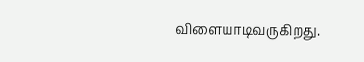விளையாடிவருகிறது.